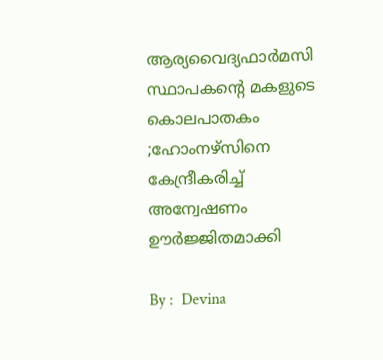ആര്യവൈദ്യഫാര്‍മസി സ്ഥാപകന്റെ മകളുടെ കൊലപാതകം ;ഹോംനഴ്‌സിനെ കേന്ദ്രീകരിച്ച് അന്വേഷണം ഊർജ്ജിതമാക്കി

By :  Devina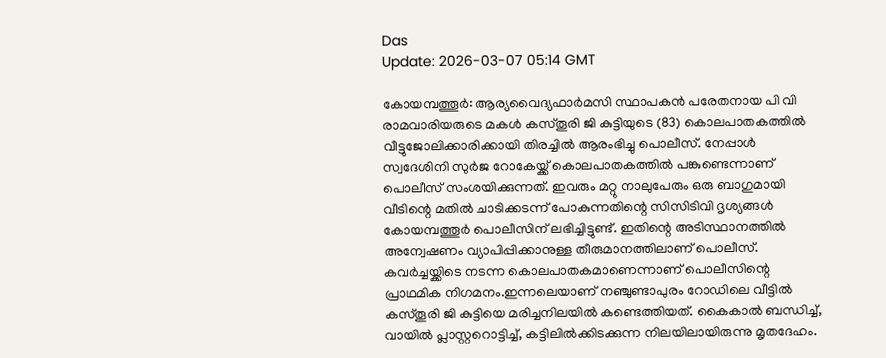Das
Update: 2026-03-07 05:14 GMT

കോയമ്പത്തൂർ: ആര്യവൈദ്യഫാർമസി സ്ഥാപകൻ പരേതനായ പി വി രാമവാരിയരുടെ മകൾ കസ്തൂരി ജി കുട്ടിയുടെ (83) കൊലപാതകത്തിൽ വീട്ടുജോലിക്കാരിക്കായി തിരച്ചിൽ ആരംഭിച്ചു പൊലീസ്. നേപ്പാൾ സ്വദേശിനി സുർജ റോകേയ്ക്ക് കൊലപാതകത്തിൽ പങ്കുണ്ടെന്നാണ് പൊലീസ് സംശയിക്കുന്നത്. ഇവരും മറ്റു നാലുപേരും ഒരു ബാഗുമായി വീടിന്റെ മതിൽ ചാടിക്കടന്ന് പോകുന്നതിന്റെ സിസിടിവി ദൃശ്യങ്ങൾ കോയമ്പത്തൂർ പൊലീസിന് ലഭിച്ചിട്ടുണ്ട്. ഇതിന്റെ അടിസ്ഥാനത്തിൽ അന്വേഷണം വ്യാപിപ്പിക്കാനുള്ള തീരുമാനത്തിലാണ് പൊലീസ്. കവർച്ചയ്ക്കിടെ നടന്ന കൊലപാതകമാണെന്നാണ് പൊലീസിന്റെ പ്രാഥമിക നിഗമനം.ഇന്നലെയാണ് നഞ്ചുണ്ടാപുരം റോഡിലെ വീട്ടിൽ കസ്തൂരി ജി കുട്ടിയെ മരിച്ചനിലയിൽ കണ്ടെത്തിയത്. കൈകാൽ ബന്ധിച്ച്, വായിൽ പ്ലാസ്റ്ററൊട്ടിച്ച്, കട്ടിലിൽക്കിടക്കുന്ന നിലയിലായിരുന്നു മൃതദേഹം.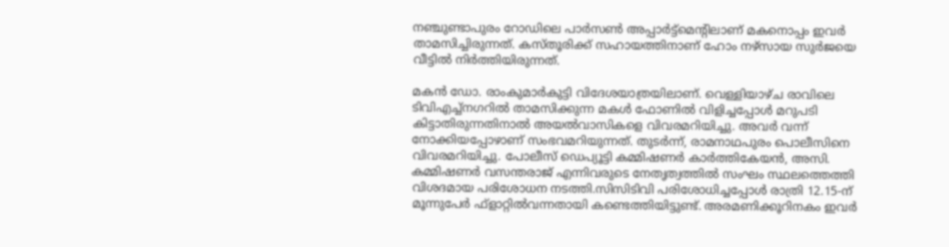നഞ്ചുണ്ടാപുരം റോഡിലെ പാർസൺ അപ്പാർട്ട്മെന്റിലാണ് മകനൊപ്പം ഇവർ താമസിച്ചിരുന്നത്. കസ്തൂരിക്ക് സഹായത്തിനാണ് ഹോം നഴ്‌സായ സുർജയെ വീട്ടിൽ നിർത്തിയിരുന്നത്.

മകൻ ഡോ. രാംകുമാർകുട്ടി വിദേശയാത്രയിലാണ്. വെള്ളിയാഴ്ച രാവിലെ ടിവിഎച്ച്‌നഗറിൽ താമസിക്കുന്ന മകൾ ഫോണിൽ വിളിച്ചപ്പോൾ മറുപടി കിട്ടാതിരുന്നതിനാൽ അയൽവാസികളെ വിവരമറിയിച്ചു. അവർ വന്ന് നോക്കിയപ്പോഴാണ് സംഭവമറിയുന്നത്. തുടർന്ന്, രാമനാഥപുരം പൊലീസിനെ വിവരമറിയിച്ചു. പോലീസ് ഡെപ്യൂട്ടി കമ്മിഷണർ കാർത്തികേയൻ, അസി. കമ്മിഷണർ വസന്തരാജ് എന്നിവരുടെ നേതൃത്വത്തിൽ സംഘം സ്ഥലത്തെത്തി വിശദമായ പരിശോധന നടത്തി.സിസിടിവി പരിശോധിച്ചപ്പോൾ രാത്രി 12.15-ന് മൂന്നുപേർ ഫ്‌ളാറ്റിൽവന്നതായി കണ്ടെത്തിയിട്ടുണ്ട്. അരമണിക്കൂറിനകം ഇവർ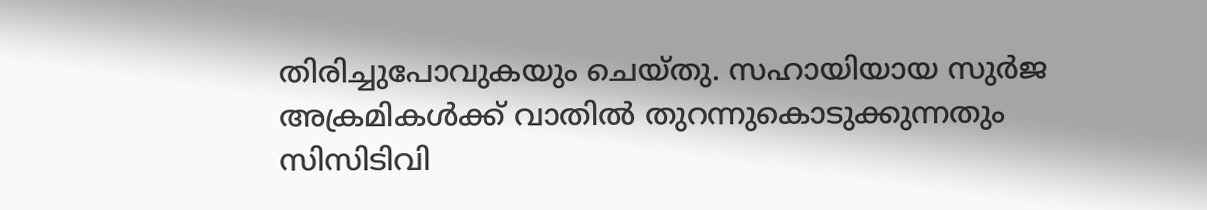തിരിച്ചുപോവുകയും ചെയ്തു. സഹായിയായ സുർജ അക്രമികൾക്ക് വാതിൽ തുറന്നുകൊടുക്കുന്നതും സിസിടിവി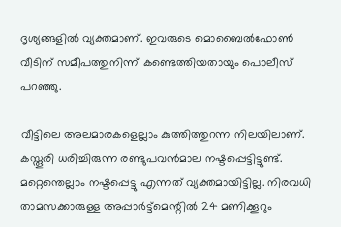ദൃശ്യങ്ങളിൽ വ്യക്തമാണ്. ഇവരുടെ മൊബൈൽഫോൺ വീടിന് സമീപത്തുനിന്ന് കണ്ടെത്തിയതായും പൊലീസ് പറഞ്ഞു.

വീട്ടിലെ അലമാരകളെല്ലാം കുത്തിത്തുറന്ന നിലയിലാണ്. കസ്തൂരി ധരിച്ചിരുന്ന രണ്ടുപവൻമാല നഷ്ടപ്പെട്ടിട്ടുണ്ട്. മറ്റെന്തെല്ലാം നഷ്ടപ്പെട്ടു എന്നത് വ്യക്തമായിട്ടില്ല. നിരവധി താമസക്കാരുള്ള അപ്പാർട്ട്മെന്റിൽ 24 മണിക്കൂറും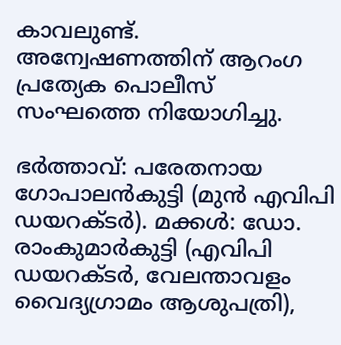കാവലുണ്ട്. അന്വേഷണത്തിന് ആറംഗ പ്രത്യേക പൊലീസ് സംഘത്തെ നിയോഗിച്ചു.

ഭർത്താവ്: പരേതനായ ഗോപാലൻകുട്ടി (മുൻ എവിപി ഡയറക്ടർ). മക്കൾ: ഡോ. രാംകുമാർകുട്ടി (എവിപി ഡയറക്ടർ, വേലന്താവളം വൈദ്യഗ്രാമം ആശുപത്രി),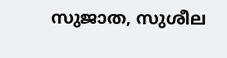സുജാത, സുശീല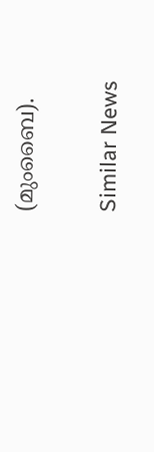(മുംബൈ).

Similar News